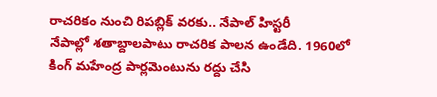రాచరికం నుంచి రిపబ్లిక్ వరకు.. నేపాల్ హిస్టరీ
నేపాల్లో శతాబ్దాలపాటు రాచరిక పాలన ఉండేది. 1960లో కింగ్ మహేంద్ర పార్లమెంటును రద్దు చేసి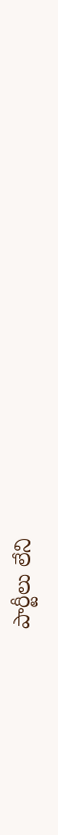పార్టీలు లేని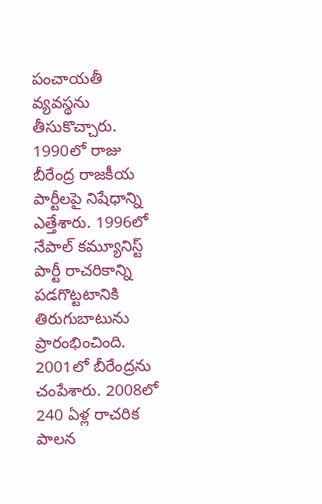పంచాయతీ వ్యవస్థను తీసుకొచ్చారు. 1990లో రాజు బీరేంద్ర రాజకీయ పార్టీలపై నిషేధాన్ని ఎత్తేశారు. 1996లో నేపాల్ కమ్యూనిస్ట్ పార్టీ రాచరికాన్ని పడగొట్టటానికి తిరుగుబాటును ప్రారంభించింది. 2001లో బీరేంద్రను చంపేశారు. 2008లో 240 ఏళ్ల రాచరిక పాలన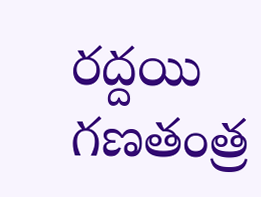రద్దయి గణతంత్ర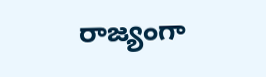రాజ్యంగా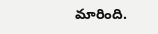మారింది.